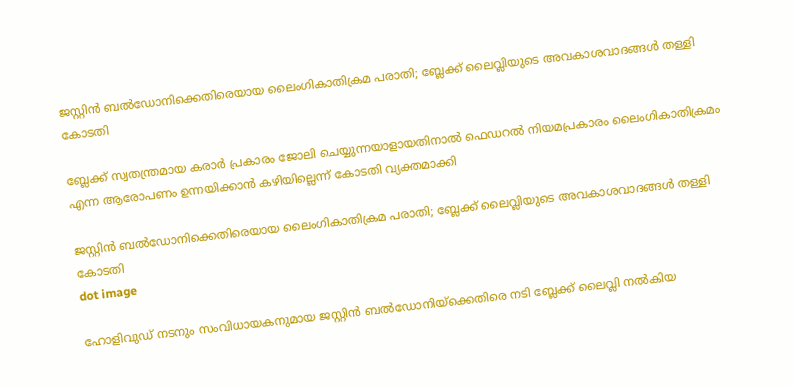ജസ്റ്റിൻ ബൽഡോനിക്കെതിരെയായ ലൈംഗികാതിക്രമ പരാതി; ബ്ലേക്ക് ലൈവ്ലിയുടെ അവകാശവാദങ്ങൾ തള്ളി കോടതി

ബ്ലേക്ക് സ്വതന്ത്രമായ കരാർ പ്രകാരം ജോലി ചെയ്യുന്നയാളായതിനാൽ ഫെഡറൽ നിയമപ്രകാരം ലൈംഗികാതിക്രമം എന്ന ആരോപണം ഉന്നയിക്കാൻ കഴിയില്ലെന്ന് കോടതി വ്യക്തമാക്കി

ജസ്റ്റിൻ ബൽഡോനിക്കെതിരെയായ ലൈംഗികാതിക്രമ പരാതി; ബ്ലേക്ക് ലൈവ്ലിയുടെ അവകാശവാദങ്ങൾ തള്ളി കോടതി
dot image

ഹോളിവുഡ് നടനും സംവിധായകനുമായ ജസ്റ്റിൻ ബൽഡോനിയ്‌ക്കെതിരെ നടി ബ്ലേക്ക് ലൈവ്ലി നൽകിയ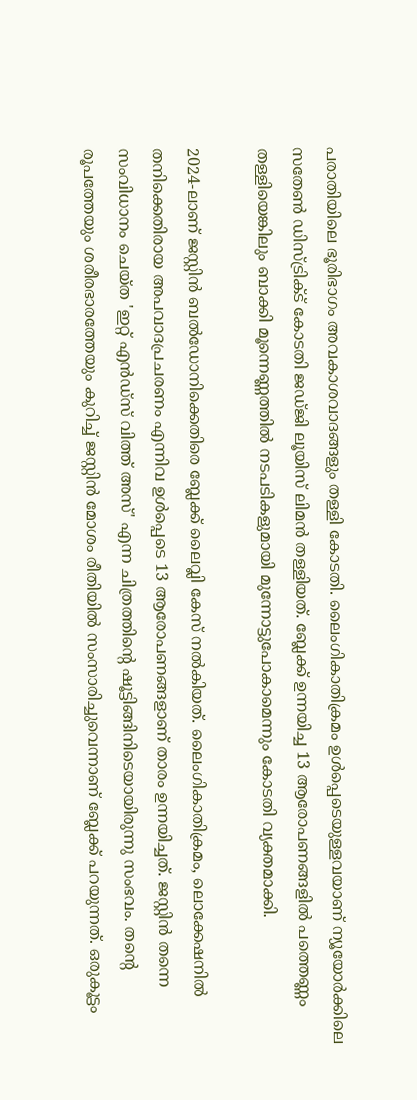പരാതിയിലെ ഭൂരിഭാഗം അവകാശവാദങ്ങളും തള്ളി കോടതി. ലൈംഗികാതിക്രമം ഉൾപ്പെടെയുള്ളവയാണ് ന്യൂയോർക്കിലെ സതേൺ ഡിസ്ട്രിക്ട് കോടതി ജഡ്ജി ലൂയിസ് ലിമൻ തള്ളിയത്. ബ്ലേക്ക് ഉന്നയിച്ച 13 ആരോപണങ്ങളിൽ പത്തെണ്ണം തള്ളിയെങ്കിലും ബാക്കി മൂന്നെണ്ണത്തിൽ നടപടികളുമായി മുന്നോട്ടുപോകാമെന്നും കോടതി വ്യക്തമാക്കി.

2024-ലാണ് ജസ്റ്റിൻ ബൽഡോനിക്കെതിരെ ബ്ലേക്ക് ലൈവ്ലി കേസ് നൽകിയത്. ലൈംഗികാതിക്രമം, ലൊക്കേഷനിൽ തനിക്കെതിരായ അപവാദപ്രചരണം എന്നിവ ഉൾപ്പെടെ 13 ആരോപണങ്ങളാണ് താരം ഉന്നയിച്ചത്. ജസ്റ്റിൻ തന്നെ സംവിധാനം ചെയ്ത 'ഇറ്റ് എൻഡ്‌സ് വിത്ത് അസ്' എന്ന ചിത്രത്തിന്റെ ഷൂട്ടിങ്ങിനിടെയായിരുന്നു സംഭവം. തന്റെ രൂപത്തേയും ശരീരഭാരത്തേയും കുറിച്ച് ജസ്റ്റിൻ മോശം രീതിയിൽ സംസാരിച്ചുവെന്നാണ് ബ്ലേക്ക് പറയുന്നത്. ഒരുകൂട്ടം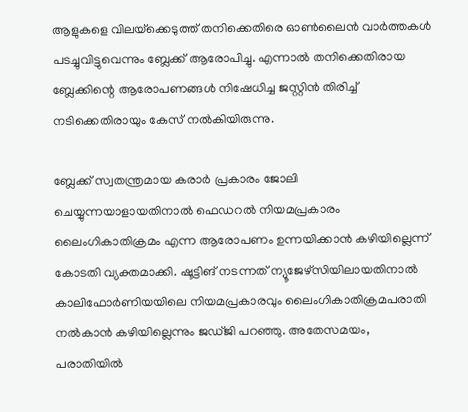ആളുകളെ വിലയ്‌ക്കെടുത്ത് തനിക്കെതിരെ ഓൺലൈൻ വാർത്തകൾ പടച്ചുവിട്ടുവെന്നും ബ്ലേക്ക് ആരോപിച്ചു. എന്നാൽ തനിക്കെതിരായ ബ്ലേക്കിന്റെ ആരോപണങ്ങൾ നിഷേധിച്ച ജസ്റ്റിൻ തിരിച്ച് നടിക്കെതിരായും കേസ് നൽകിയിരുന്നു.

ബ്ലേക്ക് സ്വതന്ത്രമായ കരാർ പ്രകാരം ജോലി ചെയ്യുന്നയാളായതിനാൽ ഫെഡറൽ നിയമപ്രകാരം ലൈംഗികാതിക്രമം എന്ന ആരോപണം ഉന്നയിക്കാൻ കഴിയില്ലെന്ന് കോടതി വ്യക്തമാക്കി. ഷൂട്ടിങ് നടന്നത് ന്യൂജേഴ്‌സിയിലായതിനാൽ കാലിഫോർണിയയിലെ നിയമപ്രകാരവും ലൈംഗികാതിക്രമപരാതി നൽകാൻ കഴിയില്ലെന്നും ജഡ്ജി പറഞ്ഞു. അതേസമയം, പരാതിയിൽ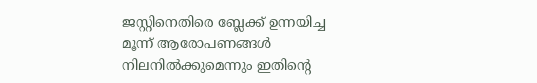ജസ്റ്റിനെതിരെ ബ്ലേക്ക് ഉന്നയിച്ച മൂന്ന് ആരോപണങ്ങൾ നിലനിൽക്കുമെന്നും ഇതിന്റെ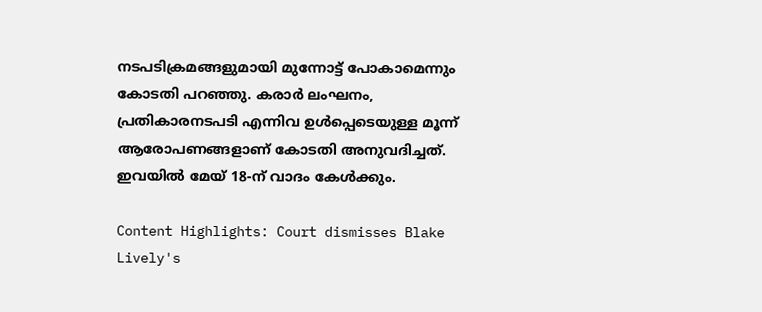നടപടിക്രമങ്ങളുമായി മുന്നോട്ട് പോകാമെന്നും കോടതി പറഞ്ഞു. കരാർ ലംഘനം, പ്രതികാരനടപടി എന്നിവ ഉൾപ്പെടെയുള്ള മൂന്ന് ആരോപണങ്ങളാണ് കോടതി അനുവദിച്ചത്. ഇവയിൽ മേയ് 18-ന് വാദം കേൾക്കും.

Content Highlights: Court dismisses Blake Lively's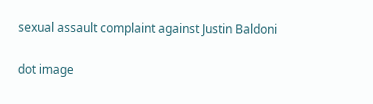sexual assault complaint against Justin Baldoni

dot image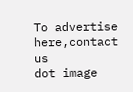To advertise here,contact us
dot image